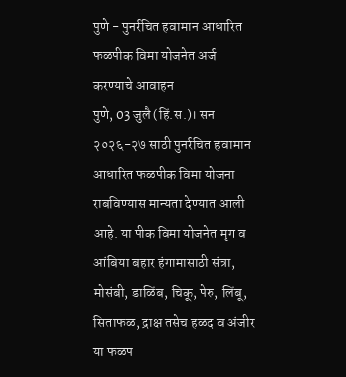पुणे - पुनर्रचित हवामान आधारित फळपीक विमा योजनेत अर्ज करण्याचे आवाहन
पुणे, 03 जुलै (हिं.स.)। सन २०२६-२७ साठी पुनर्रचित हवामान आधारित फळपीक विमा योजना राबविण्यास मान्यता देण्यात आली आहे. या पीक विमा योजनेत मृग व आंबिया बहार हंगामासाठी संत्रा, मोसंबी, डाळिंब, चिकू, पेरु, लिंबू, सिताफळ, द्राक्ष तसेच हळद व अंजीर या फळप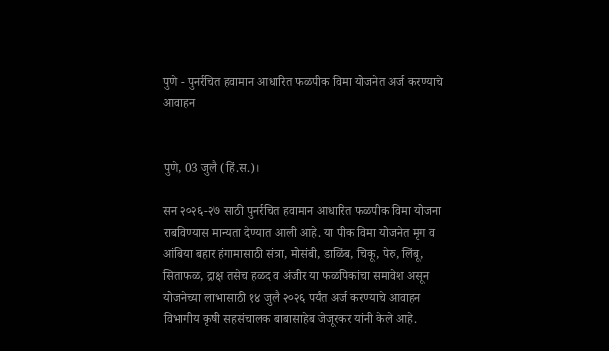पुणे - पुनर्रचित हवामान आधारित फळपीक विमा योजनेत अर्ज करण्याचे आवाहन


पुणे, 03 जुलै (हिं.स.)।

सन २०२६-२७ साठी पुनर्रचित हवामान आधारित फळपीक विमा योजना राबविण्यास मान्यता देण्यात आली आहे. या पीक विमा योजनेत मृग व आंबिया बहार हंगामासाठी संत्रा, मोसंबी, डाळिंब, चिकू, पेरु, लिंबू, सिताफळ, द्राक्ष तसेच हळद व अंजीर या फळपिकांचा समावेश असून योजनेच्या लाभासाठी १४ जुलै २०२६ पर्यंत अर्ज करण्याचे आवाहन विभागीय कृषी सहसंचालक बाबासाहेब जेजूरकर यांनी केले आहे.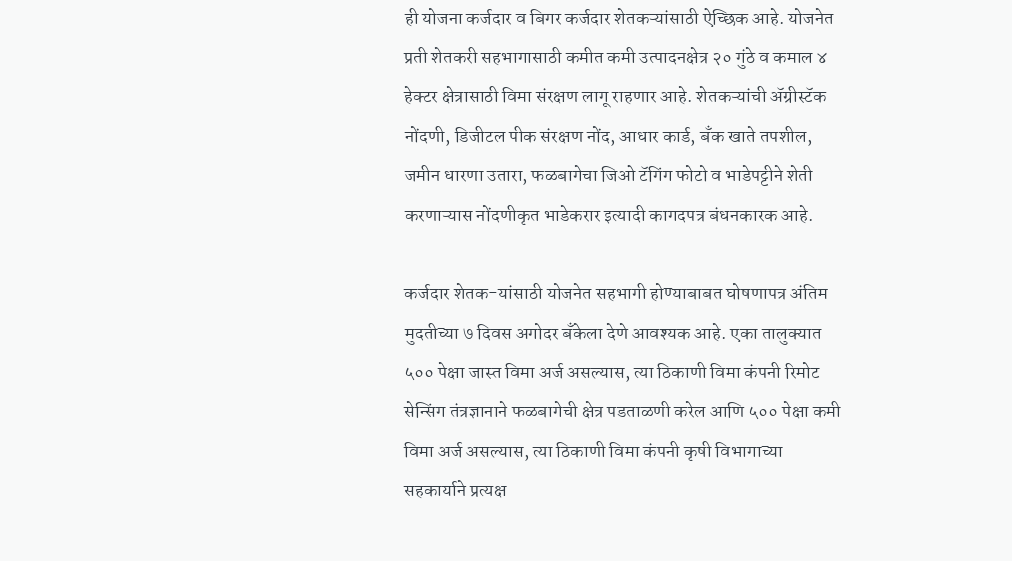ही योजना कर्जदार व बिगर कर्जदार शेतकऱ्यांसाठी ऐच्छिक आहे. योजनेत प्रती शेतकरी सहभागासाठी कमीत कमी उत्पादनक्षेत्र २० गुंठे व कमाल ४ हेक्टर क्षेत्रासाठी विमा संरक्षण लागू राहणार आहे. शेतकऱ्यांची ॲग्रीस्टॅक नोंदणी, डिजीटल पीक संरक्षण नोंद, आधार कार्ड, बँक खाते तपशील, जमीन धारणा उतारा, फळबागेचा जिओ टॅगिंग फोटो व भाडेपट्टीने शेती करणाऱ्यास नोंदणीकृत भाडेकरार इत्यादी कागदपत्र बंधनकारक आहे.

कर्जदार शेतक-यांसाठी योजनेत सहभागी होण्याबाबत घोषणापत्र अंतिम मुदतीच्या ७ दिवस अगोदर बँकेला देणे आवश्यक आहे. एका तालुक्यात ५०० पेक्षा जास्त विमा अर्ज असल्यास, त्या ठिकाणी विमा कंपनी रिमोट सेन्सिंग तंत्रज्ञानाने फळबागेची क्षेत्र पडताळणी करेल आणि ५०० पेक्षा कमी विमा अर्ज असल्यास, त्या ठिकाणी विमा कंपनी कृषी विभागाच्या सहकार्याने प्रत्यक्ष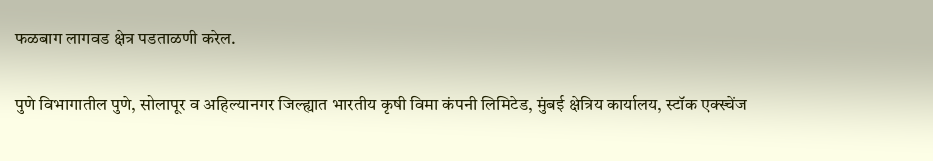फळबाग लागवड क्षेत्र पडताळणी करेल.

पुणे विभागातील पुणे, सोलापूर व अहिल्यानगर जिल्ह्यात भारतीय कृषी विमा कंपनी लिमिटेड, मुंबई क्षेत्रिय कार्यालय, स्टॉक एक्स्चेंज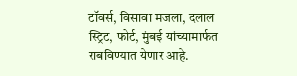टॉवर्स, विसावा मजला, दलाल स्ट्रिट, फोर्ट, मुंबई यांच्यामार्फत राबविण्यात येणार आहे.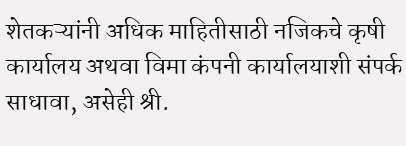शेतकऱ्यांनी अधिक माहितीसाठी नजिकचे कृषी कार्यालय अथवा विमा कंपनी कार्यालयाशी संपर्क साधावा, असेही श्री.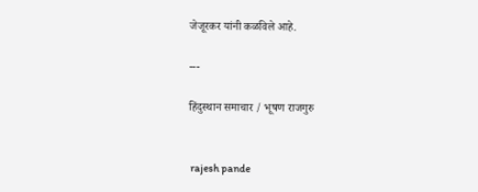जेजूरकर यांनी कळविले आहे.

---

हिंदुस्थान समाचार / भूषण राजगुरु


 rajesh pande